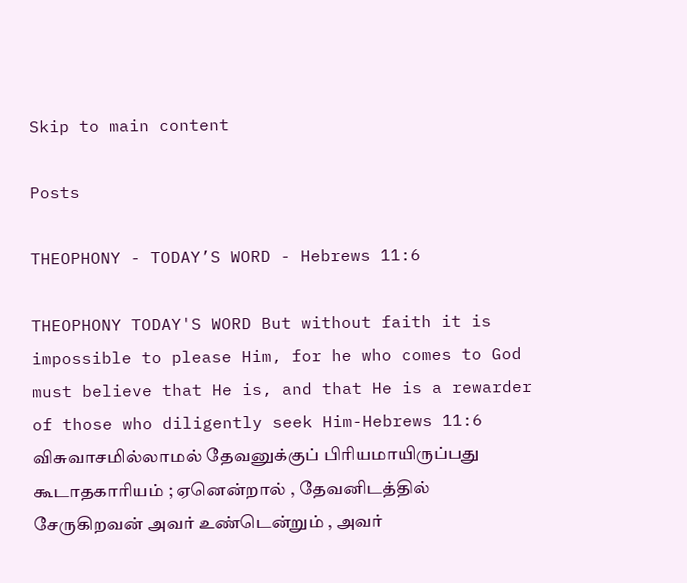Skip to main content

Posts

THEOPHONY - TODAY’S WORD - Hebrews 11:6

THEOPHONY TODAY'S WORD But without faith it is impossible to please Him, for he who comes to God must believe that He is, and that He is a rewarder of those who diligently seek Him-Hebrews 11:6 விசுவாசமில்லாமல் தேவனுக்குப் பிரியமாயிருப்பது கூடாதகாரியம் ; ஏனென்றால் , தேவனிடத்தில் சேருகிறவன் அவர் உண்டென்றும் , அவர்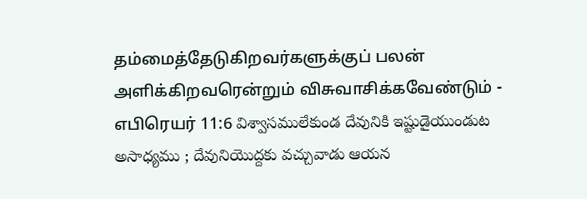தம்மைத்தேடுகிறவர்களுக்குப் பலன் அளிக்கிறவரென்றும் விசுவாசிக்கவேண்டும் - எபிரெயர் 11:6 విశ్వాసములేకుండ దేవునికి ఇష్టుడైయుండుట అసాధ్యము ; దేవునియొద్దకు వచ్చువాడు ఆయన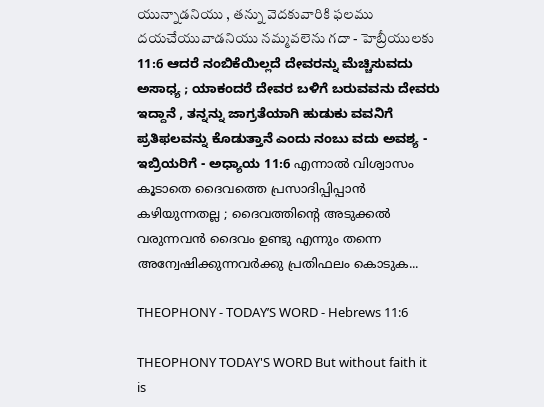యున్నాడనియు , తన్ను వెదకువారికి ఫలము దయచేయువాడనియు నమ్మవలెను గదా - హెబ్రీయులకు  11:6 ಆದರೆ ನಂಬಿಕೆಯಿಲ್ಲದೆ ದೇವರನ್ನು ಮೆಚ್ಚಿಸುವದು ಅಸಾಧ್ಯ ; ಯಾಕಂದರೆ ದೇವರ ಬಳಿಗೆ ಬರುವವನು ದೇವರು ಇದ್ದಾನೆ , ತನ್ನನ್ನು ಜಾಗ್ರತೆಯಾಗಿ ಹುಡುಕು ವವನಿಗೆ ಪ್ರತಿಫಲವನ್ನು ಕೊಡುತ್ತಾನೆ ಎಂದು ನಂಬು ವದು ಅವಶ್ಯ - ಇಬ್ರಿಯರಿಗೆ - ಅಧ್ಯಾಯ 11:6 എന്നാൽ വിശ്വാസം കൂടാതെ ദൈവത്തെ പ്രസാദിപ്പിപ്പാൻ കഴിയുന്നതല്ല ; ദൈവത്തിന്റെ അടുക്കൽ വരുന്നവൻ ദൈവം ഉണ്ടു എന്നും തന്നെ അന്വേഷിക്കുന്നവർക്കു പ്രതിഫലം കൊടുക...

THEOPHONY - TODAY’S WORD - Hebrews 11:6

THEOPHONY TODAY'S WORD But without faith it is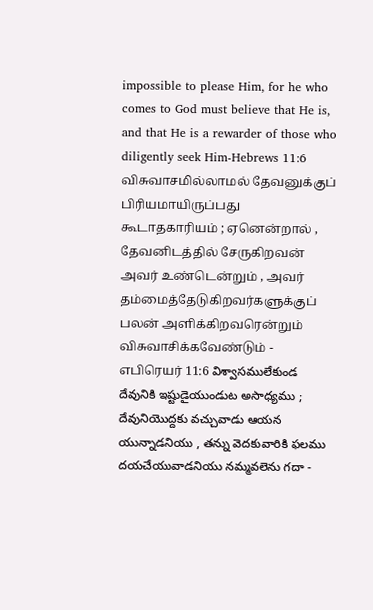impossible to please Him, for he who comes to God must believe that He is, and that He is a rewarder of those who diligently seek Him-Hebrews 11:6 விசுவாசமில்லாமல் தேவனுக்குப் பிரியமாயிருப்பது கூடாதகாரியம் ; ஏனென்றால் , தேவனிடத்தில் சேருகிறவன் அவர் உண்டென்றும் , அவர் தம்மைத்தேடுகிறவர்களுக்குப் பலன் அளிக்கிறவரென்றும் விசுவாசிக்கவேண்டும் - எபிரெயர் 11:6 విశ్వాసములేకుండ దేవునికి ఇష్టుడైయుండుట అసాధ్యము ; దేవునియొద్దకు వచ్చువాడు ఆయన యున్నాడనియు , తన్ను వెదకువారికి ఫలము దయచేయువాడనియు నమ్మవలెను గదా -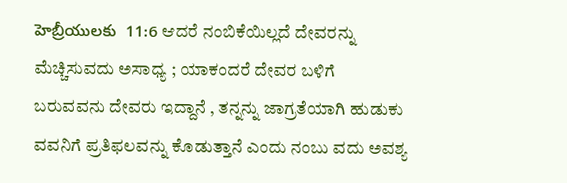హెబ్రీయులకు  11:6 ಆದರೆ ನಂಬಿಕೆಯಿಲ್ಲದೆ ದೇವರನ್ನು ಮೆಚ್ಚಿಸುವದು ಅಸಾಧ್ಯ ; ಯಾಕಂದರೆ ದೇವರ ಬಳಿಗೆ ಬರುವವನು ದೇವರು ಇದ್ದಾನೆ , ತನ್ನನ್ನು ಜಾಗ್ರತೆಯಾಗಿ ಹುಡುಕು ವವನಿಗೆ ಪ್ರತಿಫಲವನ್ನು ಕೊಡುತ್ತಾನೆ ಎಂದು ನಂಬು ವದು ಅವಶ್ಯ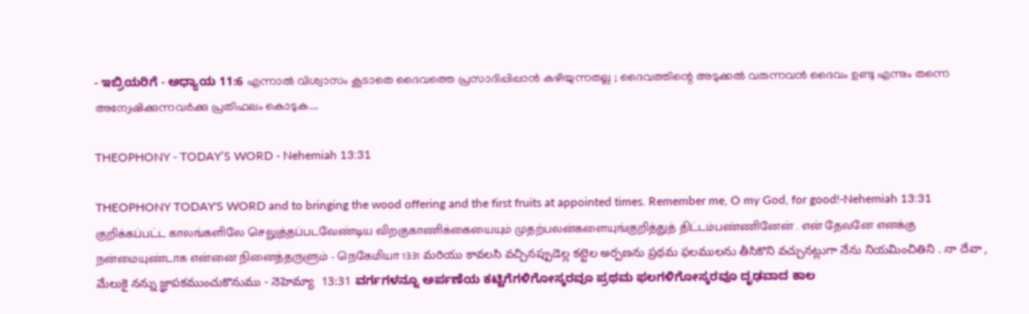- ಇಬ್ರಿಯರಿಗೆ - ಅಧ್ಯಾಯ 11:6 എന്നാൽ വിശ്വാസം കൂടാതെ ദൈവത്തെ പ്രസാദിപ്പിപ്പാൻ കഴിയുന്നതല്ല ; ദൈവത്തിന്റെ അടുക്കൽ വരുന്നവൻ ദൈവം ഉണ്ടു എന്നും തന്നെ അന്വേഷിക്കുന്നവർക്കു പ്രതിഫലം കൊടുക...

THEOPHONY - TODAY’S WORD - Nehemiah 13:31

THEOPHONY TODAY'S WORD and to bringing the wood offering and the first fruits at appointed times. Remember me, O my God, for good!-Nehemiah 13:31 குறிக்கப்பட்ட காலங்களிலே செலுத்தப்படவேண்டிய விறகுகாணிக்கையையும் முதற்பலன்களையுங்குறித்துத் திட்டம்பண்ணினேன் . என் தேவனே எனக்கு நன்மையுண்டாக என்னை நினைத்தருளும் - நெகேமியா 13:31 మరియు కావలసి వచ్చినప్పుడెల్ల కట్టెల అర్పణను ప్రథమ ఫలములను తీసికొని వచ్చునట్లుగా నేను నియమించితిని . నా దేవా , మేలుకై నన్ను జ్ఞాపకముంచుకొనుము - నెహెమ్యా  13:31 ವರ್ಗಗಳನ್ನೂ ಅರ್ಪಣೆಯ ಕಟ್ಟಿಗೆಗಳಿಗೋಸ್ಕರವೂ ಪ್ರಥಮ ಫಲಗಳಿಗೋಸ್ಕರವೂ ದೃಢವಾದ ಕಾಲ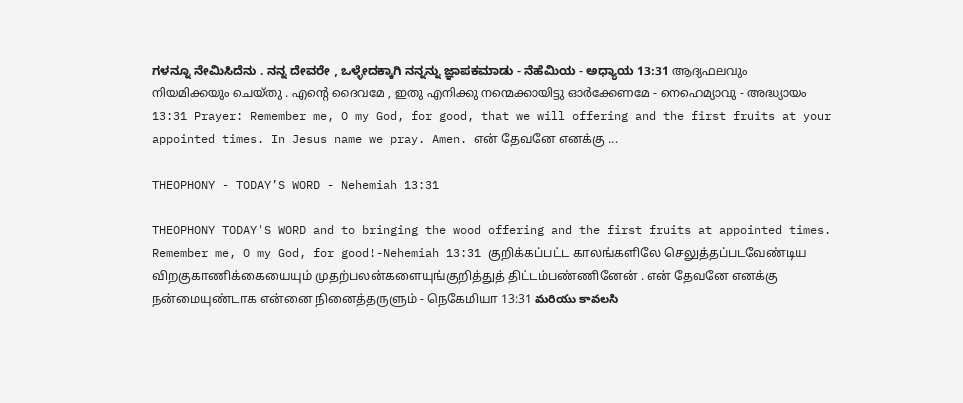ಗಳನ್ನೂ ನೇಮಿಸಿದೆನು . ನನ್ನ ದೇವರೇ , ಒಳ್ಳೇದಕ್ಕಾಗಿ ನನ್ನನ್ನು ಜ್ಞಾಪಕಮಾಡು - ನೆಹೆಮಿಯ - ಅಧ್ಯಾಯ 13:31 ആദ്യഫലവും നിയമിക്കയും ചെയ്തു . എന്റെ ദൈവമേ , ഇതു എനിക്കു നന്മെക്കായിട്ടു ഓർക്കേണമേ - നെഹെമ്യാവു - അദ്ധ്യായം 13:31 Prayer: Remember me, O my God, for good, that we will offering and the first fruits at your appointed times. In Jesus name we pray. Amen. என் தேவனே எனக்கு ...

THEOPHONY - TODAY’S WORD - Nehemiah 13:31

THEOPHONY TODAY'S WORD and to bringing the wood offering and the first fruits at appointed times. Remember me, O my God, for good!-Nehemiah 13:31 குறிக்கப்பட்ட காலங்களிலே செலுத்தப்படவேண்டிய விறகுகாணிக்கையையும் முதற்பலன்களையுங்குறித்துத் திட்டம்பண்ணினேன் . என் தேவனே எனக்கு நன்மையுண்டாக என்னை நினைத்தருளும் - நெகேமியா 13:31 మరియు కావలసి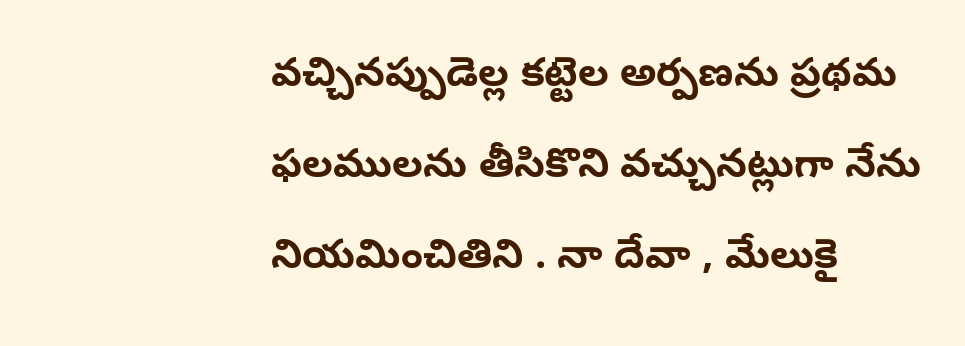వచ్చినప్పుడెల్ల కట్టెల అర్పణను ప్రథమ ఫలములను తీసికొని వచ్చునట్లుగా నేను నియమించితిని . నా దేవా , మేలుకై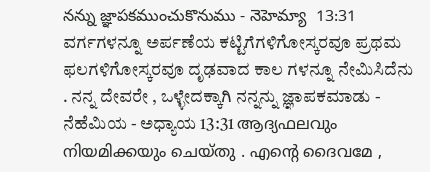నన్ను జ్ఞాపకముంచుకొనుము - నెహెమ్యా  13:31 ವರ್ಗಗಳನ್ನೂ ಅರ್ಪಣೆಯ ಕಟ್ಟಿಗೆಗಳಿಗೋಸ್ಕರವೂ ಪ್ರಥಮ ಫಲಗಳಿಗೋಸ್ಕರವೂ ದೃಢವಾದ ಕಾಲ ಗಳನ್ನೂ ನೇಮಿಸಿದೆನು . ನನ್ನ ದೇವರೇ , ಒಳ್ಳೇದಕ್ಕಾಗಿ ನನ್ನನ್ನು ಜ್ಞಾಪಕಮಾಡು - ನೆಹೆಮಿಯ - ಅಧ್ಯಾಯ 13:31 ആദ്യഫലവും നിയമിക്കയും ചെയ്തു . എന്റെ ദൈവമേ ,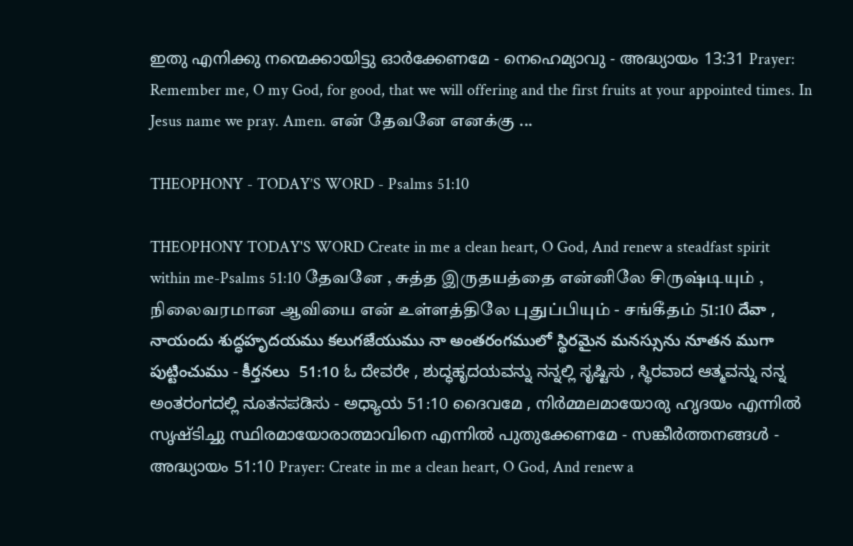ഇതു എനിക്കു നന്മെക്കായിട്ടു ഓർക്കേണമേ - നെഹെമ്യാവു - അദ്ധ്യായം 13:31 Prayer: Remember me, O my God, for good, that we will offering and the first fruits at your appointed times. In Jesus name we pray. Amen. என் தேவனே எனக்கு ...

THEOPHONY - TODAY’S WORD - Psalms 51:10

THEOPHONY TODAY'S WORD Create in me a clean heart, O God, And renew a steadfast spirit within me-Psalms 51:10 தேவனே , சுத்த இருதயத்தை என்னிலே சிருஷ்டியும் , நிலைவரமான ஆவியை என் உள்ளத்திலே புதுப்பியும் - சங்கீதம் 51:10 దేవా , నాయందు శుద్ధహృదయము కలుగజేయుము నా అంతరంగములో స్థిరమైన మనస్సును నూతన ముగా పుట్టించుము - కీర్తనలు  51:10 ಓ ದೇವರೇ , ಶುದ್ಧಹೃದಯವನ್ನು ನನ್ನಲ್ಲಿ ಸೃಷ್ಟಿಸು , ಸ್ಥಿರವಾದ ಆತ್ಮವನ್ನು ನನ್ನ ಅಂತರಂಗದಲ್ಲಿ ನೂತನಪಡಿಸು - ಅಧ್ಯಾಯ 51:10 ദൈവമേ , നിർമ്മലമായോരു ഹൃദയം എന്നിൽ സൃഷ്ടിച്ചു സ്ഥിരമായോരാത്മാവിനെ എന്നിൽ പുതുക്കേണമേ - സങ്കീർത്തനങ്ങൾ - അദ്ധ്യായം 51:10 Prayer: Create in me a clean heart, O God, And renew a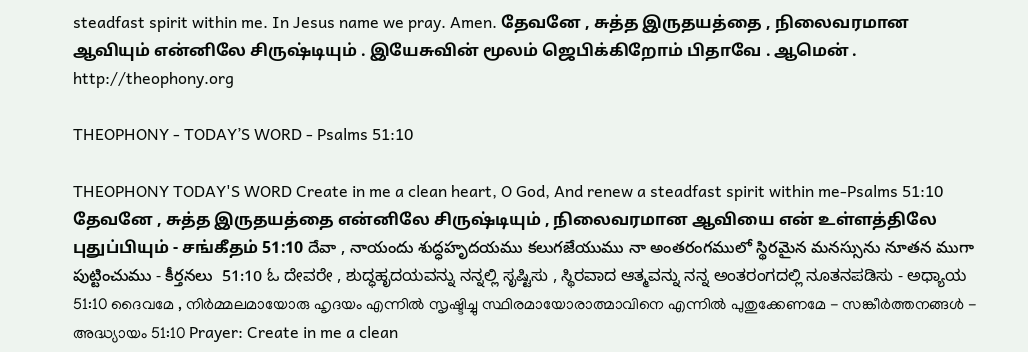steadfast spirit within me. In Jesus name we pray. Amen. தேவனே , சுத்த இருதயத்தை , நிலைவரமான ஆவியும் என்னிலே சிருஷ்டியும் . இயேசுவின் மூலம் ஜெபிக்கிறோம் பிதாவே . ஆமென் . http://theophony.org

THEOPHONY - TODAY’S WORD - Psalms 51:10

THEOPHONY TODAY'S WORD Create in me a clean heart, O God, And renew a steadfast spirit within me-Psalms 51:10 தேவனே , சுத்த இருதயத்தை என்னிலே சிருஷ்டியும் , நிலைவரமான ஆவியை என் உள்ளத்திலே புதுப்பியும் - சங்கீதம் 51:10 దేవా , నాయందు శుద్ధహృదయము కలుగజేయుము నా అంతరంగములో స్థిరమైన మనస్సును నూతన ముగా పుట్టించుము - కీర్తనలు  51:10 ಓ ದೇವರೇ , ಶುದ್ಧಹೃದಯವನ್ನು ನನ್ನಲ್ಲಿ ಸೃಷ್ಟಿಸು , ಸ್ಥಿರವಾದ ಆತ್ಮವನ್ನು ನನ್ನ ಅಂತರಂಗದಲ್ಲಿ ನೂತನಪಡಿಸು - ಅಧ್ಯಾಯ 51:10 ദൈവമേ , നിർമ്മലമായോരു ഹൃദയം എന്നിൽ സൃഷ്ടിച്ചു സ്ഥിരമായോരാത്മാവിനെ എന്നിൽ പുതുക്കേണമേ - സങ്കീർത്തനങ്ങൾ - അദ്ധ്യായം 51:10 Prayer: Create in me a clean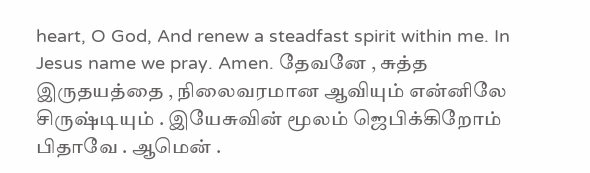heart, O God, And renew a steadfast spirit within me. In Jesus name we pray. Amen. தேவனே , சுத்த இருதயத்தை , நிலைவரமான ஆவியும் என்னிலே சிருஷ்டியும் . இயேசுவின் மூலம் ஜெபிக்கிறோம் பிதாவே . ஆமென் .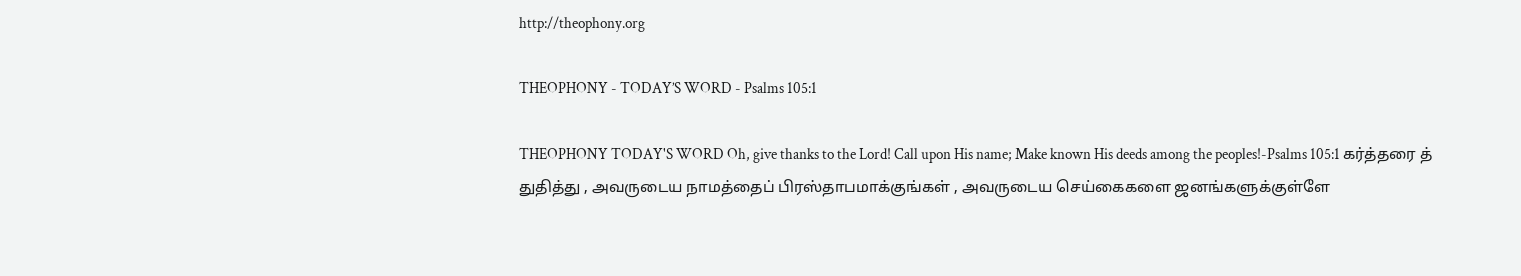http://theophony.org

THEOPHONY - TODAY’S WORD - Psalms 105:1

THEOPHONY TODAY'S WORD Oh, give thanks to the Lord! Call upon His name; Make known His deeds among the peoples!-Psalms 105:1 கர்த்தரை த் துதித்து , அவருடைய நாமத்தைப் பிரஸ்தாபமாக்குங்கள் , அவருடைய செய்கைகளை ஜனங்களுக்குள்ளே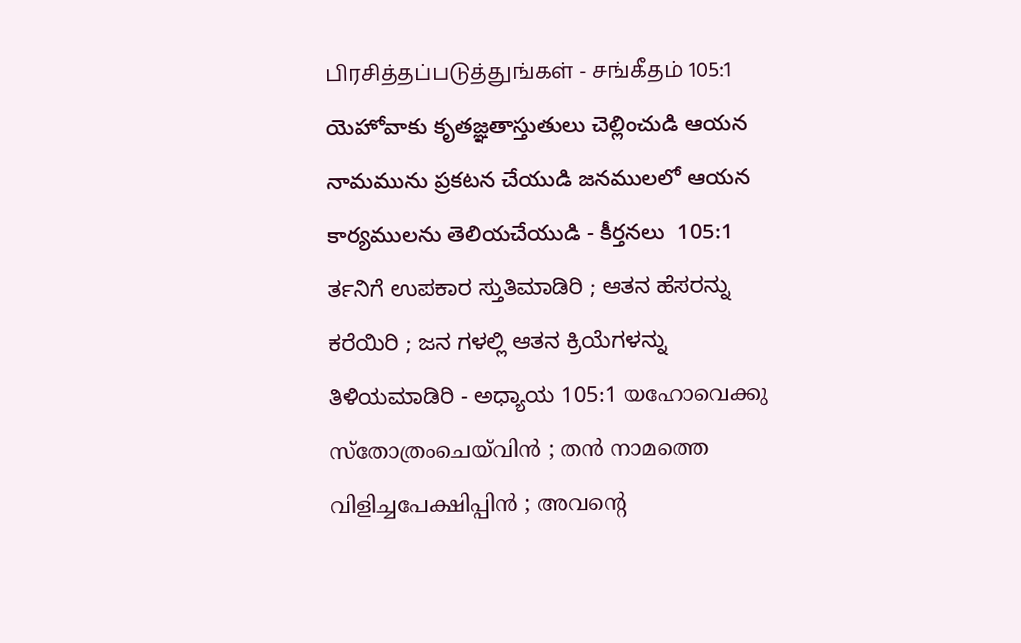பிரசித்தப்படுத்துங்கள் - சங்கீதம் 105:1 యెహోవాకు కృతజ్ఞతాస్తుతులు చెల్లించుడి ఆయన నామమును ప్రకటన చేయుడి జనములలో ఆయన కార్యములను తెలియచేయుడి - కీర్తనలు  105:1 ರ್ತನಿಗೆ ಉಪಕಾರ ಸ್ತುತಿಮಾಡಿರಿ ; ಆತನ ಹೆಸರನ್ನು ಕರೆಯಿರಿ ; ಜನ ಗಳಲ್ಲಿ ಆತನ ಕ್ರಿಯೆಗಳನ್ನು ತಿಳಿಯಮಾಡಿರಿ - ಅಧ್ಯಾಯ 105:1 യഹോവെക്കു സ്തോത്രംചെയ്‍വിൻ ; തൻ നാമത്തെ വിളിച്ചപേക്ഷിപ്പിൻ ; അവന്റെ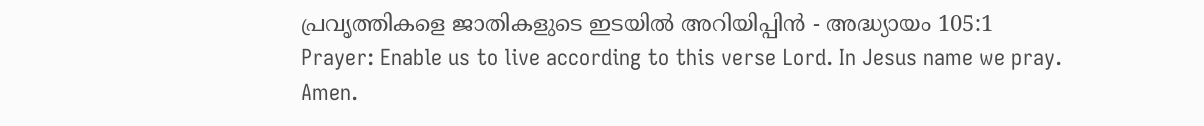പ്രവൃത്തികളെ ജാതികളുടെ ഇടയിൽ അറിയിപ്പിൻ - അദ്ധ്യായം 105:1 Prayer: Enable us to live according to this verse Lord. In Jesus name we pray. Amen.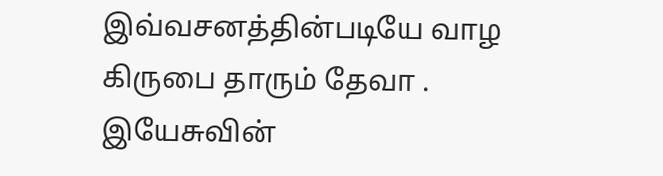இவ்வசனத்தின்படியே வாழ கிருபை தாரும் தேவா . இயேசுவின்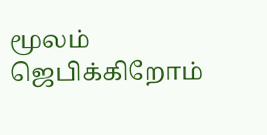மூலம் ஜெபிக்கிறோம்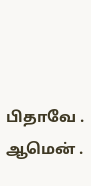பிதாவே . ஆமென் .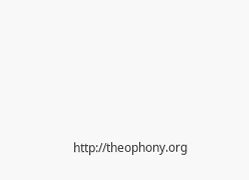http://theophony.org